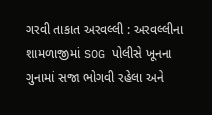ગરવી તાકાત અરવલ્લી : અરવલ્લીના શામળાજીમાં SOG પોલીસે ખૂનના ગુનામાં સજા ભોગવી રહેલા અને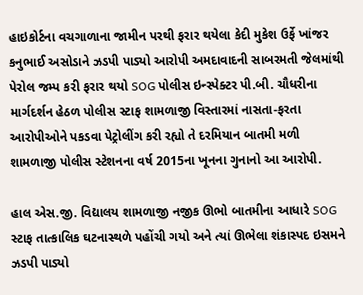હાઇકોર્ટના વચગાળાના જામીન પરથી ફરાર થયેલા કેદી મુકેશ ઉર્ફે ખાંજર કનુભાઈ અસોડાને ઝડપી પાડ્યો આરોપી અમદાવાદની સાબરમતી જેલમાંથી પેરોલ જમ્પ કરી ફરાર થયો SOG પોલીસ ઇન્સ્પેક્ટર પી.બી. ચૌધરીના માર્ગદર્શન હેઠળ પોલીસ સ્ટાફ શામળાજી વિસ્તારમાં નાસતા-ફરતા આરોપીઓને પકડવા પેટ્રોલીંગ કરી રહ્યો તે દરમિયાન બાતમી મળી શામળાજી પોલીસ સ્ટેશનના વર્ષ 2015ના ખૂનના ગુનાનો આ આરોપી.

હાલ એસ.જી. વિદ્યાલય શામળાજી નજીક ઊભો બાતમીના આધારે SOG સ્ટાફ તાત્કાલિક ઘટનાસ્થળે પહોંચી ગયો અને ત્યાં ઊભેલા શંકાસ્પદ ઇસમને ઝડપી પાડ્યો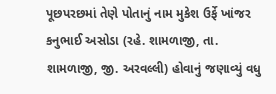પૂછપરછમાં તેણે પોતાનું નામ મુકેશ ઉર્ફે ખાંજર કનુભાઈ અસોડા (રહે. શામળાજી, તા. શામળાજી, જી. અરવલ્લી) હોવાનું જણાવ્યું વધુ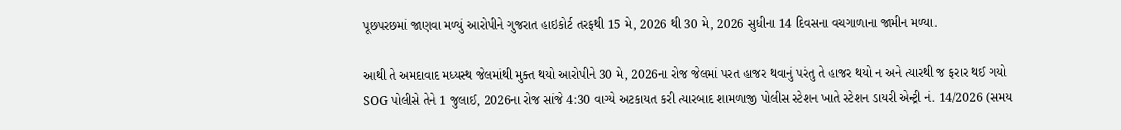પૂછપરછમાં જાણવા મળ્યું આરોપીને ગુજરાત હાઇકોર્ટ તરફથી 15 મે, 2026 થી 30 મે, 2026 સુધીના 14 દિવસના વચગાળાના જામીન મળ્યા.

આથી તે અમદાવાદ મધ્યસ્થ જેલમાંથી મુક્ત થયો આરોપીને 30 મે, 2026ના રોજ જેલમાં પરત હાજર થવાનું પરંતુ તે હાજર થયો ન અને ત્યારથી જ ફરાર થઈ ગયો SOG પોલીસે તેને 1 જુલાઈ, 2026ના રોજ સાંજે 4:30 વાગ્યે અટકાયત કરી ત્યારબાદ શામળાજી પોલીસ સ્ટેશન ખાતે સ્ટેશન ડાયરી એન્ટ્રી નં. 14/2026 (સમય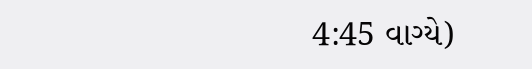4:45 વાગ્યે)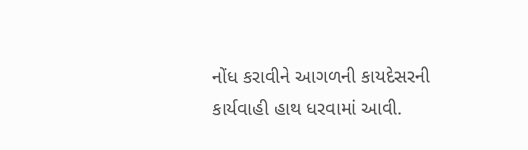નોંધ કરાવીને આગળની કાયદેસરની કાર્યવાહી હાથ ધરવામાં આવી.